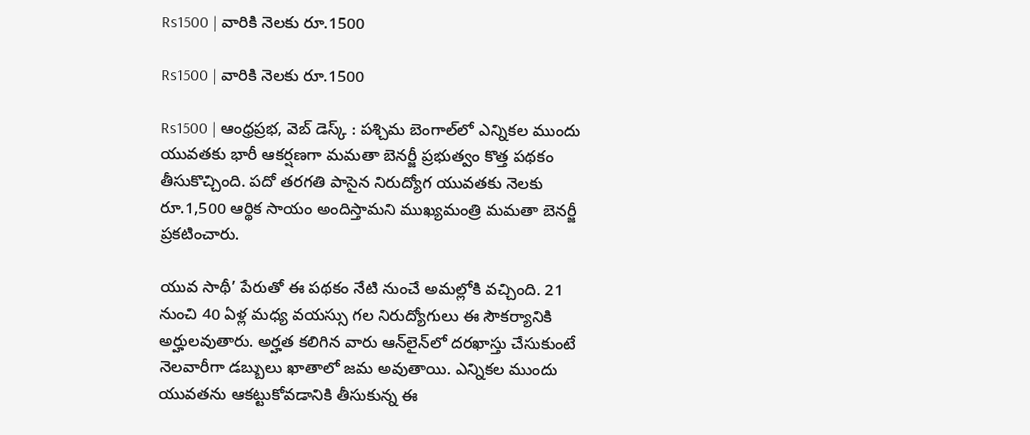Rs1500 | వారికి నెలకు రూ.1500

Rs1500 | వారికి నెలకు రూ.1500

Rs1500 | ఆంధ్రప్రభ, వెబ్ డెస్క్ : పశ్చిమ బెంగాల్‌లో ఎన్నికల ముందు యువతకు భారీ ఆకర్షణగా మమతా బెనర్జీ ప్రభుత్వం కొత్త పథకం తీసుకొచ్చింది. పదో తరగతి పాసైన నిరుద్యోగ యువతకు నెలకు రూ.1,500 ఆర్థిక సాయం అందిస్తామని ముఖ్యమంత్రి మమతా బెనర్జీ ప్రకటించారు.

యువ సాథీ’ పేరుతో ఈ పథకం నేటి నుంచే అమల్లోకి వచ్చింది. 21 నుంచి 40 ఏళ్ల మధ్య వయస్సు గల నిరుద్యోగులు ఈ సౌకర్యానికి అర్హులవుతారు. అర్హత కలిగిన వారు ఆన్‌లైన్‌లో దరఖాస్తు చేసుకుంటే నెలవారీగా డబ్బులు ఖాతాలో జమ అవుతాయి. ఎన్నికల ముందు యువతను ఆకట్టుకోవడానికి తీసుకున్న ఈ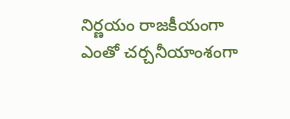నిర్ణయం రాజకీయంగా ఎంతో చర్చనీయాంశంగా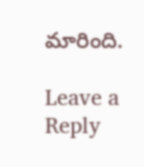మారింది.

Leave a Reply